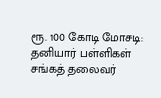ரூ. 100 கோடி மோசடி: தனியார் பள்ளிகள் சங்கத் தலைவர்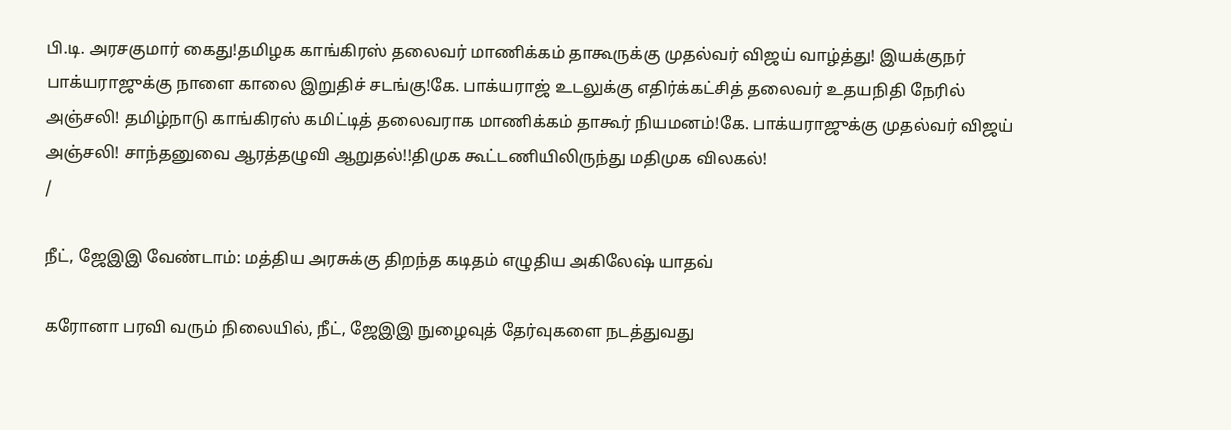பி.டி. அரசகுமார் கைது!தமிழக காங்கிரஸ் தலைவர் மாணிக்கம் தாகூருக்கு முதல்வர் விஜய் வாழ்த்து! இயக்குநர் பாக்யராஜுக்கு நாளை காலை இறுதிச் சடங்கு!கே. பாக்யராஜ் உடலுக்கு எதிர்க்கட்சித் தலைவர் உதயநிதி நேரில் அஞ்சலி! தமிழ்நாடு காங்கிரஸ் கமிட்டித் தலைவராக மாணிக்கம் தாகூர் நியமனம்!கே. பாக்யராஜுக்கு முதல்வர் விஜய் அஞ்சலி! சாந்தனுவை ஆரத்தழுவி ஆறுதல்!!திமுக கூட்டணியிலிருந்து மதிமுக விலகல்!
/

நீட், ஜேஇஇ வேண்டாம்: மத்திய அரசுக்கு திறந்த கடிதம் எழுதிய அகிலேஷ் யாதவ்

கரோனா பரவி வரும் நிலையில், நீட், ஜேஇஇ நுழைவுத் தேர்வுகளை நடத்துவது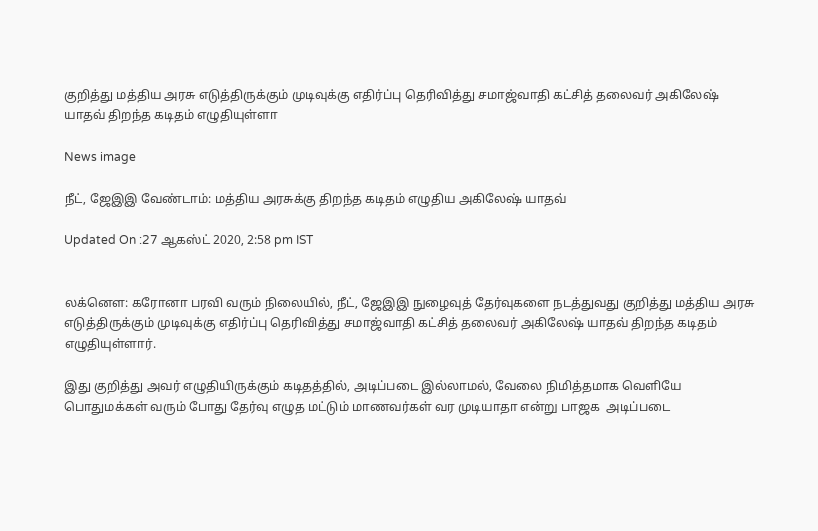குறித்து மத்திய அரசு எடுத்திருக்கும் முடிவுக்கு எதிர்ப்பு தெரிவித்து சமாஜ்வாதி கட்சித் தலைவர் அகிலேஷ் யாதவ் திறந்த கடிதம் எழுதியுள்ளா

News image

நீட், ஜேஇஇ வேண்டாம்: மத்திய அரசுக்கு திறந்த கடிதம் எழுதிய அகிலேஷ் யாதவ்

Updated On :27 ஆகஸ்ட் 2020, 2:58 pm IST


லக்னௌ: கரோனா பரவி வரும் நிலையில், நீட், ஜேஇஇ நுழைவுத் தேர்வுகளை நடத்துவது குறித்து மத்திய அரசு எடுத்திருக்கும் முடிவுக்கு எதிர்ப்பு தெரிவித்து சமாஜ்வாதி கட்சித் தலைவர் அகிலேஷ் யாதவ் திறந்த கடிதம் எழுதியுள்ளார்.

இது குறித்து அவர் எழுதியிருக்கும் கடிதத்தில், அடிப்படை இல்லாமல், வேலை நிமித்தமாக வெளியே பொதுமக்கள் வரும் போது தேர்வு எழுத மட்டும் மாணவர்கள் வர முடியாதா என்று பாஜக  அடிப்படை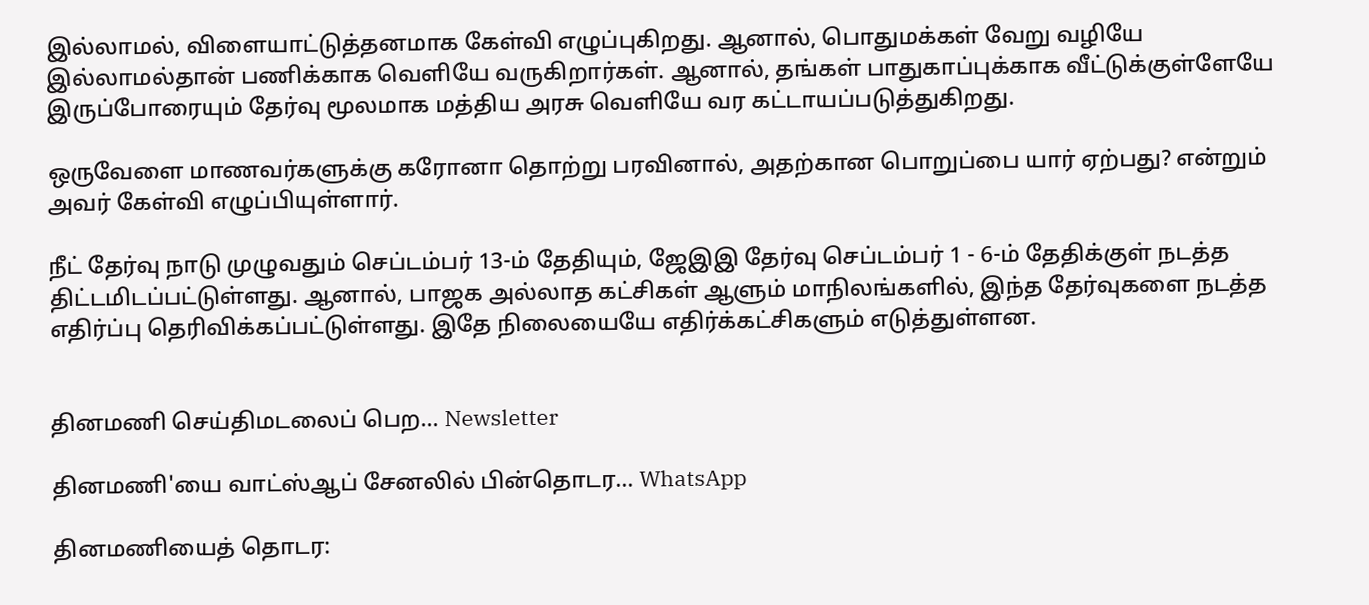இல்லாமல், விளையாட்டுத்தனமாக கேள்வி எழுப்புகிறது. ஆனால், பொதுமக்கள் வேறு வழியே இல்லாமல்தான் பணிக்காக வெளியே வருகிறார்கள். ஆனால், தங்கள் பாதுகாப்புக்காக வீட்டுக்குள்ளேயே இருப்போரையும் தேர்வு மூலமாக மத்திய அரசு வெளியே வர கட்டாயப்படுத்துகிறது.

ஒருவேளை மாணவர்களுக்கு கரோனா தொற்று பரவினால், அதற்கான பொறுப்பை யார் ஏற்பது? என்றும் அவர் கேள்வி எழுப்பியுள்ளார்.

நீட் தேர்வு நாடு முழுவதும் செப்டம்பர் 13-ம் தேதியும், ஜேஇஇ தேர்வு செப்டம்பர் 1 - 6-ம் தேதிக்குள் நடத்த திட்டமிடப்பட்டுள்ளது. ஆனால், பாஜக அல்லாத கட்சிகள் ஆளும் மாநிலங்களில், இந்த தேர்வுகளை நடத்த எதிர்ப்பு தெரிவிக்கப்பட்டுள்ளது. இதே நிலையையே எதிர்க்கட்சிகளும் எடுத்துள்ளன.


தினமணி செய்திமடலைப் பெற... Newsletter

தினமணி'யை வாட்ஸ்ஆப் சேனலில் பின்தொடர... WhatsApp

தினமணியைத் தொடர: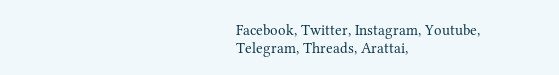Facebook, Twitter, Instagram, Youtube, Telegram, Threads, Arattai,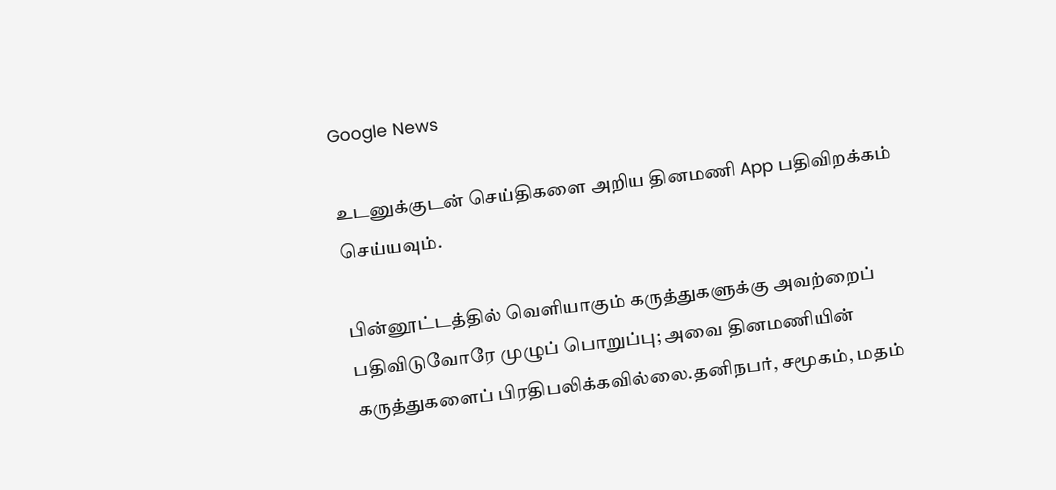Google News

உடனுக்குடன் செய்திகளை அறிய தினமணி App பதிவிறக்கம் செய்யவும்.

பின்னூட்டத்தில் வெளியாகும் கருத்துகளுக்கு அவற்றைப் பதிவிடுவோரே முழுப் பொறுப்பு; அவை தினமணியின் கருத்துகளைப் பிரதிபலிக்கவில்லை.தனிநபர், சமூகம், மதம்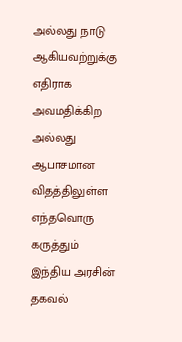அல்லது நாடு ஆகியவற்றுக்கு எதிராக அவமதிக்கிற அல்லது ஆபாசமான விதத்திலுள்ள எந்தவொரு கருத்தும் இந்திய அரசின் தகவல்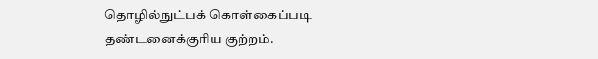தொழில்நுட்பக் கொள்கைப்படி தண்டனைக்குரிய குற்றம்.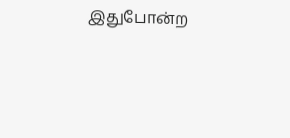இதுபோன்ற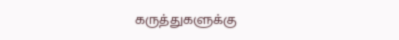கருத்துகளுக்கு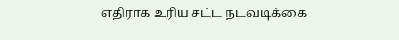எதிராக உரிய சட்ட நடவடிக்கை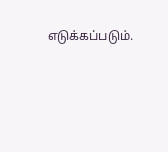எடுக்கப்படும்.